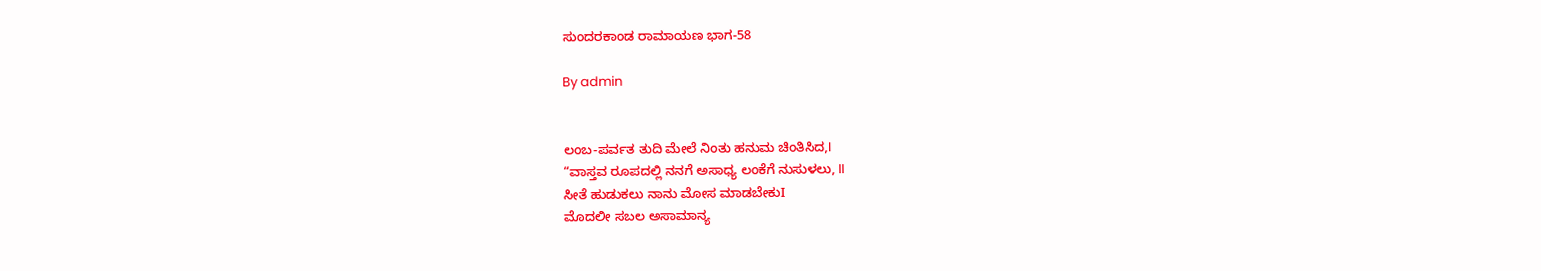ಸುಂದರಕಾಂಡ ರಾಮಾಯಣ ಭಾಗ-58

By admin


ಲಂಬ-ಪರ್ವತ ತುದಿ ಮೇಲೆ ನಿಂತು ಹನುಮ ಚಿಂತಿಸಿದ,I
“ವಾಸ್ತವ ರೂಪದಲ್ಲಿ ನನಗೆ ಅಸಾಧ್ಯ ಲಂಕೆಗೆ ನುಸುಳಲು, II
ಸೀತೆ ಹುಡುಕಲು ನಾನು ಮೋಸ ಮಾಡಬೇಕುI
ಮೊದಲೀ ಸಬಲ ಅಸಾಮಾನ್ಯ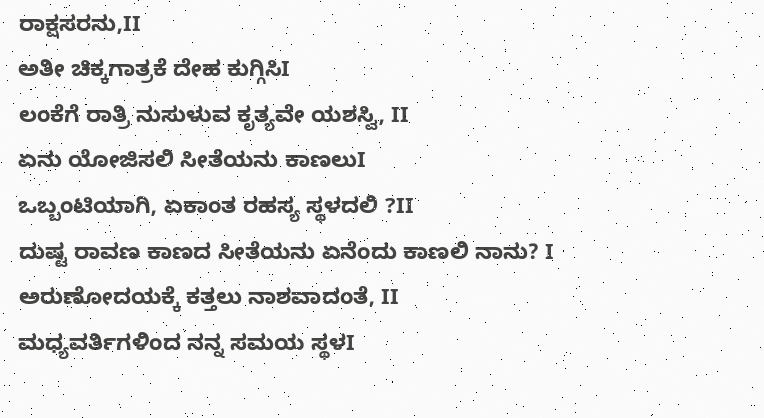ರಾಕ್ಷಸರನು,II
ಅತೀ ಚಿಕ್ಕಗಾತ್ರಕೆ ದೇಹ ಕುಗ್ಗಿಸಿI
ಲಂಕೆಗೆ ರಾತ್ರಿ ನುಸುಳುವ ಕೃತ್ಯವೇ ಯಶಸ್ವಿ, II
ಏನು ಯೋಜಿಸಲಿ ಸೀತೆಯನು ಕಾಣಲುI
ಒಬ್ಬಂಟಿಯಾಗಿ, ಏಕಾಂತ ರಹಸ್ಯ ಸ್ಥಳದಲಿ ?II
ದುಷ್ಟ ರಾವಣ ಕಾಣದ ಸೀತೆಯನು ಏನೆಂದು ಕಾಣಲಿ ನಾನು? I
ಅರುಣೋದಯಕ್ಕೆ ಕತ್ತಲು ನಾಶವಾದಂತೆ, II
ಮಧ್ಯವರ್ತಿಗಳಿಂದ ನನ್ನ ಸಮಯ ಸ್ಥಳI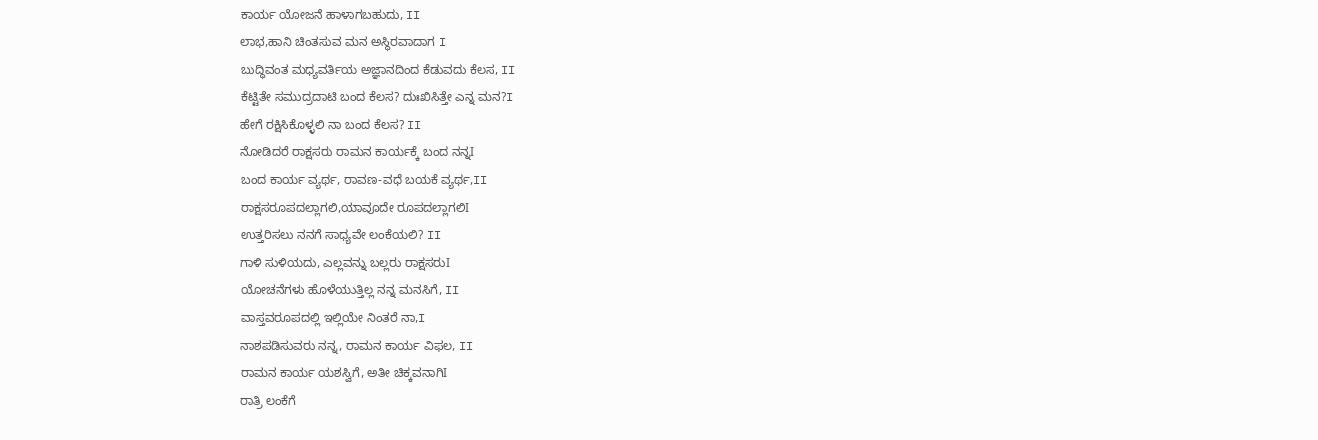ಕಾರ್ಯ ಯೋಜನೆ ಹಾಳಾಗಬಹುದು, II
ಲಾಭ,ಹಾನಿ ಚಿಂತಸುವ ಮನ ಅಸ್ಥಿರವಾದಾಗ I
ಬುದ್ಧಿವಂತ ಮಧ್ಯವರ್ತಿಯ ಅಜ್ಞಾನದಿಂದ ಕೆಡುವದು ಕೆಲಸ, II
ಕೆಟ್ಟಿತೇ ಸಮುದ್ರದಾಟಿ ಬಂದ ಕೆಲಸ? ದುಃಖಿಸಿತ್ತೇ ಎನ್ನ ಮನ?I
ಹೇಗೆ ರಕ್ಷಿಸಿಕೊಳ್ಳಲಿ ನಾ ಬಂದ ಕೆಲಸ? II
ನೋಡಿದರೆ ರಾಕ್ಷಸರು ರಾಮನ ಕಾರ್ಯಕ್ಕೆ ಬಂದ ನನ್ನI
ಬಂದ ಕಾರ್ಯ ವ್ಯರ್ಥ, ರಾವಣ-ವಧೆ ಬಯಕೆ ವ್ಯರ್ಥ,II
ರಾಕ್ಷಸರೂಪದಲ್ಲಾಗಲಿ,ಯಾವೂದೇ ರೂಪದಲ್ಲಾಗಲಿI
ಉತ್ತರಿಸಲು ನನಗೆ ಸಾಧ್ಯವೇ ಲಂಕೆಯಲಿ? II
ಗಾಳಿ ಸುಳಿಯದು, ಎಲ್ಲವನ್ನು ಬಲ್ಲರು ರಾಕ್ಷಸರುI
ಯೋಚನೆಗಳು ಹೊಳೆಯುತ್ತಿಲ್ಲ ನನ್ನ ಮನಸಿಗೆ, II
ವಾಸ್ತವರೂಪದಲ್ಲಿ ಇಲ್ಲಿಯೇ ನಿಂತರೆ ನಾ,I
ನಾಶಪಡಿಸುವರು ನನ್ನ, ರಾಮನ ಕಾರ್ಯ ವಿಫಲ, II
ರಾಮನ ಕಾರ್ಯ ಯಶಸ್ವಿಗೆ, ಅತೀ ಚಿಕ್ಕವನಾಗಿI
ರಾತ್ರಿ ಲಂಕೆಗೆ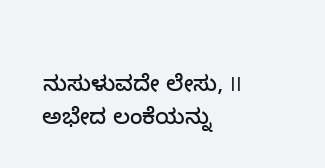ನುಸುಳುವದೇ ಲೇಸು, II
ಅಭೇದ ಲಂಕೆಯನ್ನು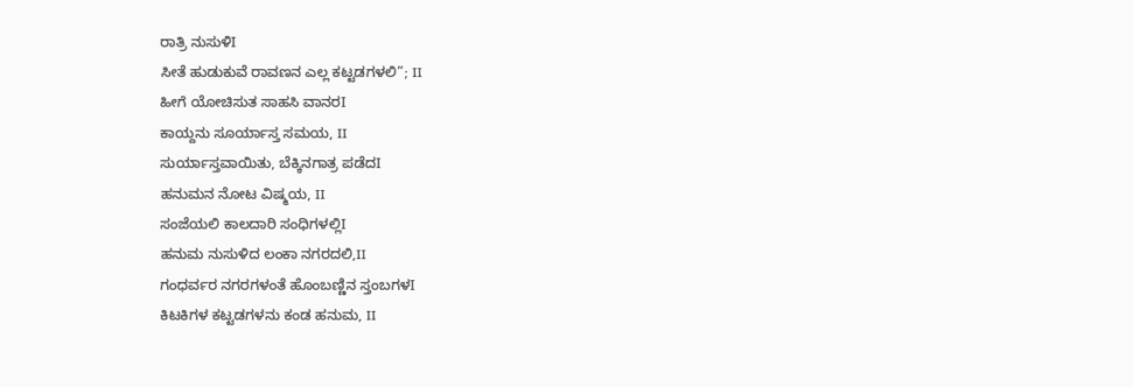ರಾತ್ರಿ ನುಸುಳಿI
ಸೀತೆ ಹುಡುಕುವೆ ರಾವಣನ ಎಲ್ಲ ಕಟ್ಟಡಗಳಲಿ”; II
ಹೀಗೆ ಯೋಚಿಸುತ ಸಾಹಸಿ ವಾನರI
ಕಾಯ್ದನು ಸೂರ್ಯಾಸ್ತ ಸಮಯ, II
ಸುರ್ಯಾಸ್ತವಾಯಿತು, ಬೆಕ್ಕಿನಗಾತ್ರ ಪಡೆದI
ಹನುಮನ ನೋಟ ವಿಷ್ಮಯ, II
ಸಂಜೆಯಲಿ ಕಾಲದಾರಿ ಸಂಧಿಗಳಲ್ಲಿI
ಹನುಮ ನುಸುಳಿದ ಲಂಕಾ ನಗರದಲಿ,II
ಗಂಧರ್ವರ ನಗರಗಳಂತೆ ಹೊಂಬಣ್ಣಿನ ಸ್ತಂಬಗಳI
ಕಿಟಕಿಗಳ ಕಟ್ಟಡಗಳನು ಕಂಡ ಹನುಮ, II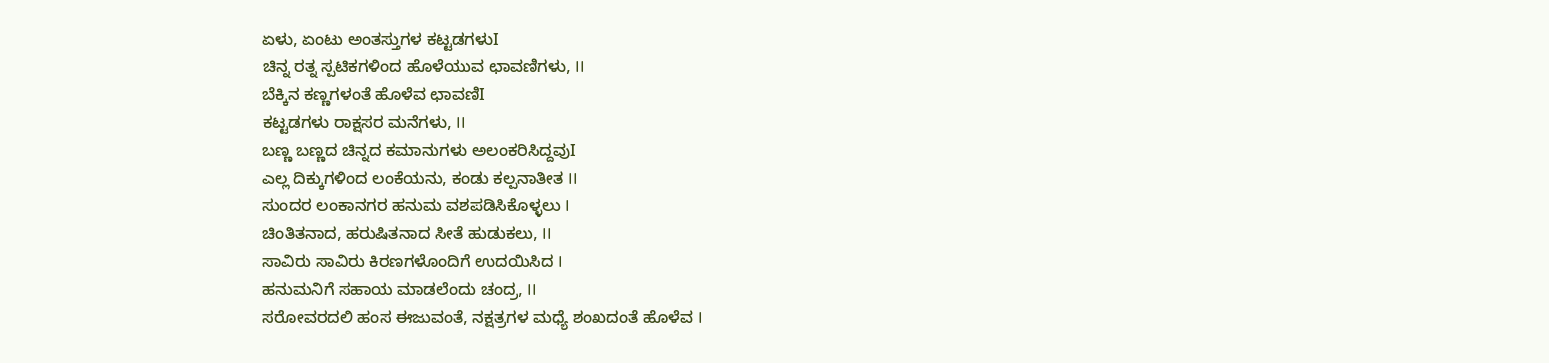ಏಳು, ಏಂಟು ಅಂತಸ್ತುಗಳ ಕಟ್ಟಡಗಳುI
ಚಿನ್ನ ರತ್ನ ಸ್ಪಟಿಕಗಳಿಂದ ಹೊಳೆಯುವ ಛಾವಣಿಗಳು, II
ಬೆಕ್ಕಿನ ಕಣ್ಣಗಳಂತೆ ಹೊಳೆವ ಛಾವಣಿI
ಕಟ್ಟಡಗಳು ರಾಕ್ಷಸರ ಮನೆಗಳು, II
ಬಣ್ಣ ಬಣ್ಣದ ಚಿನ್ನದ ಕಮಾನುಗಳು ಅಲಂಕರಿಸಿದ್ದವುI
ಎಲ್ಲ ದಿಕ್ಕುಗಳಿಂದ ಲಂಕೆಯನು, ಕಂಡು ಕಲ್ಪನಾತೀತ II
ಸುಂದರ ಲಂಕಾನಗರ ಹನುಮ ವಶಪಡಿಸಿಕೊಳ್ಳಲು I
ಚಿಂತಿತನಾದ, ಹರುಷಿತನಾದ ಸೀತೆ ಹುಡುಕಲು, II
ಸಾವಿರು ಸಾವಿರು ಕಿರಣಗಳೊಂದಿಗೆ ಉದಯಿಸಿದ I
ಹನುಮನಿಗೆ ಸಹಾಯ ಮಾಡಲೆಂದು ಚಂದ್ರ, II
ಸರೋವರದಲಿ ಹಂಸ ಈಜುವಂತೆ, ನಕ್ಷತ್ರಗಳ ಮಧ್ಯೆ ಶಂಖದಂತೆ ಹೊಳೆವ I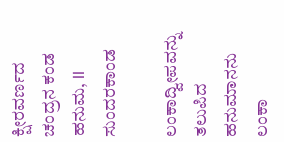ಕ್ಷೀರವರ್ಣದ ಚಂದ್ರನ ಕಂಡ ಹನುಮ, II
ಸುಂದರಕಾಂಡ

ಲಂಕಾದ್ವೀಪವನ್ನು ತಲುಪಿದ ಹನುಮಾನನು ಲಂಕಾ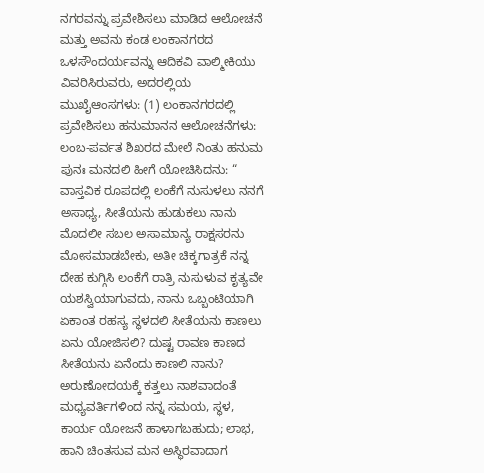ನಗರವನ್ನು ಪ್ರವೇಶಿಸಲು ಮಾಡಿದ ಆಲೋಚನೆ ಮತ್ತು ಅವನು ಕಂಡ ಲಂಕಾನಗರದ ಒಳಸೌಂದರ್ಯವನ್ನು ಆದಿಕವಿ ವಾಲ್ಮೀಕಿಯು ವಿವರಿಸಿರುವರು, ಅದರಲ್ಲಿಯ ಮುಖೈಆಂಸಗಳು: (1) ಲಂಕಾನಗರದಲ್ಲಿ ಪ್ರವೇಶಿಸಲು ಹನುಮಾನನ ಆಲೋಚನೆಗಳು: ಲಂಬ-ಪರ್ವತ ಶಿಖರದ ಮೇಲೆ ನಿಂತು ಹನುಮ ಪುನಃ ಮನದಲಿ ಹೀಗೆ ಯೋಚಿಸಿದನು: “ ವಾಸ್ತವಿಕ ರೂಪದಲ್ಲಿ ಲಂಕೆಗೆ ನುಸುಳಲು ನನಗೆ ಅಸಾಧ್ಯ, ಸೀತೆಯನು ಹುಡುಕಲು ನಾನು ಮೊದಲೀ ಸಬಲ ಅಸಾಮಾನ್ಯ ರಾಕ್ಷಸರನು ಮೋಸಮಾಡಬೇಕು, ಅತೀ ಚಿಕ್ಕಗಾತ್ರಕೆ ನನ್ನ ದೇಹ ಕುಗ್ಗಿಸಿ ಲಂಕೆಗೆ ರಾತ್ರಿ ನುಸುಳುವ ಕೃತ್ಯವೇ ಯಶಸ್ವಿಯಾಗುವದು, ನಾನು ಒಬ್ಬಂಟಿಯಾಗಿ ಏಕಾಂತ ರಹಸ್ಯ ಸ್ಥಳದಲಿ ಸೀತೆಯನು ಕಾಣಲು ಏನು ಯೋಜಿಸಲಿ? ದುಷ್ಟ ರಾವಣ ಕಾಣದ ಸೀತೆಯನು ಏನೆಂದು ಕಾಣಲಿ ನಾನು? ಅರುಣೋದಯಕ್ಕೆ ಕತ್ತಲು ನಾಶವಾದಂತೆ ಮಧ್ಯವರ್ತಿಗಳಿಂದ ನನ್ನ ಸಮಯ, ಸ್ಥಳ, ಕಾರ್ಯ ಯೋಜನೆ ಹಾಳಾಗಬಹುದು; ಲಾಭ, ಹಾನಿ ಚಿಂತಸುವ ಮನ ಅಸ್ಥಿರವಾದಾಗ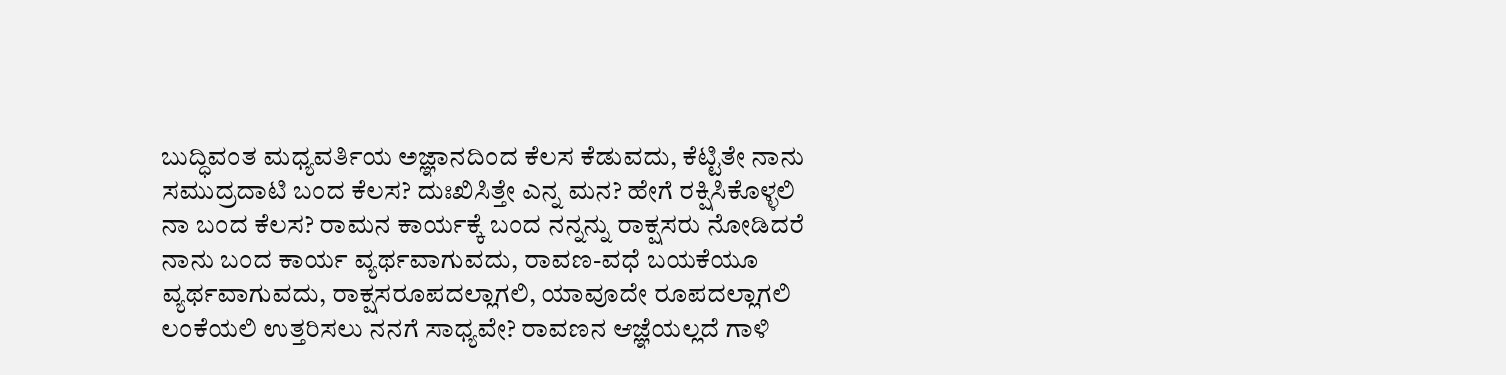ಬುದ್ಧಿವಂತ ಮಧ್ಯವರ್ತಿಯ ಅಜ್ಞಾನದಿಂದ ಕೆಲಸ ಕೆಡುವದು, ಕೆಟ್ಟಿತೇ ನಾನು ಸಮುದ್ರದಾಟಿ ಬಂದ ಕೆಲಸ? ದುಃಖಿಸಿತ್ತೇ ಎನ್ನ ಮನ? ಹೇಗೆ ರಕ್ಷಿಸಿಕೊಳ್ಳಲಿ ನಾ ಬಂದ ಕೆಲಸ? ರಾಮನ ಕಾರ್ಯಕ್ಕೆ ಬಂದ ನನ್ನನ್ನು ರಾಕ್ಷಸರು ನೋಡಿದರೆ ನಾನು ಬಂದ ಕಾರ್ಯ ವ್ಯರ್ಥವಾಗುವದು, ರಾವಣ-ವಧೆ ಬಯಕೆಯೂ ವ್ಯರ್ಥವಾಗುವದು, ರಾಕ್ಷಸರೂಪದಲ್ಲಾಗಲಿ, ಯಾವೂದೇ ರೂಪದಲ್ಲಾಗಲಿ ಲಂಕೆಯಲಿ ಉತ್ತರಿಸಲು ನನಗೆ ಸಾಧ್ಯವೇ? ರಾವಣನ ಆಜ್ಞೆಯಲ್ಲದೆ ಗಾಳಿ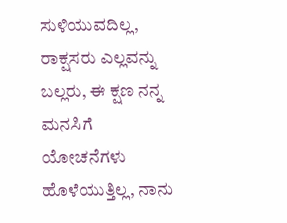ಸುಳಿಯುವದಿಲ್ಲ, ರಾಕ್ಷಸರು ಎಲ್ಲವನ್ನು ಬಲ್ಲರು, ಈ ಕ್ಷಣ ನನ್ನ ಮನಸಿಗೆ ಯೋಚನೆಗಳು ಹೊಳೆಯುತ್ತಿಲ್ಲ, ನಾನು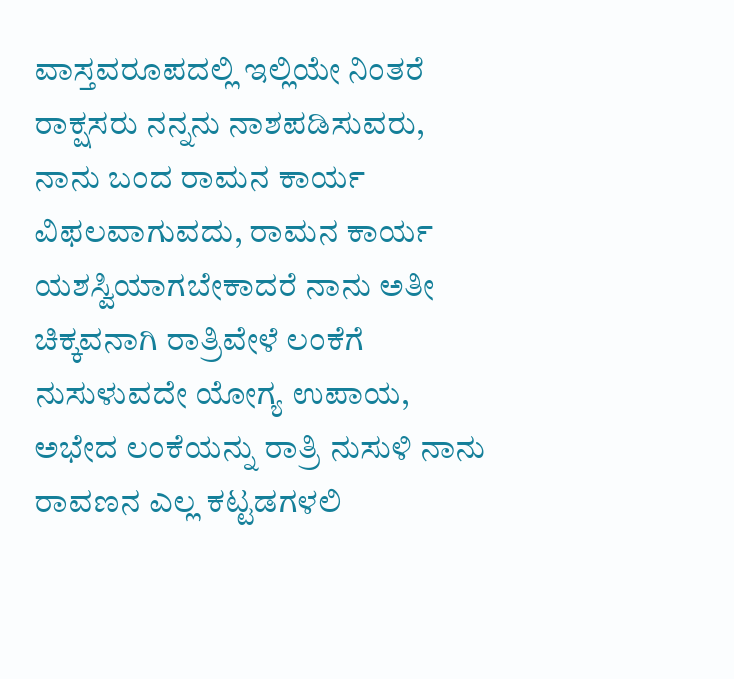ವಾಸ್ತವರೂಪದಲ್ಲಿ ಇಲ್ಲಿಯೇ ನಿಂತರೆ ರಾಕ್ಷಸರು ನನ್ನನು ನಾಶಪಡಿಸುವರು, ನಾನು ಬಂದ ರಾಮನ ಕಾರ್ಯ ವಿಫಲವಾಗುವದು, ರಾಮನ ಕಾರ್ಯ ಯಶಸ್ವಿಯಾಗಬೇಕಾದರೆ ನಾನು ಅತೀ ಚಿಕ್ಕವನಾಗಿ ರಾತ್ರಿವೇಳೆ ಲಂಕೆಗೆ ನುಸುಳುವದೇ ಯೋಗ್ಯ ಉಪಾಯ, ಅಭೇದ ಲಂಕೆಯನ್ನು ರಾತ್ರಿ ನುಸುಳಿ ನಾನು ರಾವಣನ ಎಲ್ಲ ಕಟ್ಟಡಗಳಲಿ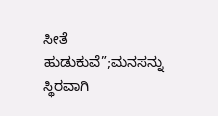ಸೀತೆ ಹುಡುಕುವೆ”;ಮನಸನ್ನು ಸ್ಥಿರವಾಗಿ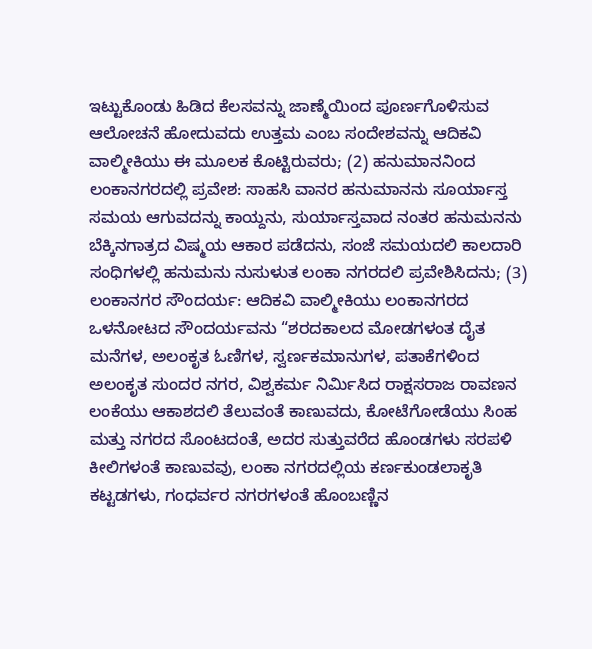ಇಟ್ಟುಕೊಂಡು ಹಿಡಿದ ಕೆಲಸವನ್ನು ಜಾಣ್ಮೆಯಿಂದ ಪೂರ್ಣಗೊಳಿಸುವ ಆಲೋಚನೆ ಹೋದುವದು ಉತ್ತಮ ಎಂಬ ಸಂದೇಶವನ್ನು ಆದಿಕವಿ ವಾಲ್ಮೀಕಿಯು ಈ ಮೂಲಕ ಕೊಟ್ಟಿರುವರು; (2) ಹನುಮಾನನಿಂದ ಲಂಕಾನಗರದಲ್ಲಿ ಪ್ರವೇಶ: ಸಾಹಸಿ ವಾನರ ಹನುಮಾನನು ಸೂರ್ಯಾಸ್ತ ಸಮಯ ಆಗುವದನ್ನು ಕಾಯ್ದನು, ಸುರ್ಯಾಸ್ತವಾದ ನಂತರ ಹನುಮನನು ಬೆಕ್ಕಿನಗಾತ್ರದ ವಿಷ್ಮಯ ಆಕಾರ ಪಡೆದನು, ಸಂಜೆ ಸಮಯದಲಿ ಕಾಲದಾರಿ ಸಂಧಿಗಳಲ್ಲಿ ಹನುಮನು ನುಸುಳುತ ಲಂಕಾ ನಗರದಲಿ ಪ್ರವೇಶಿಸಿದನು; (3) ಲಂಕಾನಗರ ಸೌಂದರ್ಯ: ಆದಿಕವಿ ವಾಲ್ಮೀಕಿಯು ಲಂಕಾನಗರದ ಒಳನೋಟದ ಸೌಂದರ್ಯವನು “ಶರದಕಾಲದ ಮೋಡಗಳಂತ ದೈತ ಮನೆಗಳ, ಅಲಂಕೃತ ಓಣಿಗಳ, ಸ್ವರ್ಣಕಮಾನುಗಳ, ಪತಾಕೆಗಳಿಂದ ಅಲಂಕೃತ ಸುಂದರ ನಗರ, ವಿಶ್ವಕರ್ಮ ನಿರ್ಮಿಸಿದ ರಾಕ್ಷಸರಾಜ ರಾವಣನ ಲಂಕೆಯು ಆಕಾಶದಲಿ ತೆಲುವಂತೆ ಕಾಣುವದು, ಕೋಟೆಗೋಡೆಯು ಸಿಂಹ ಮತ್ತು ನಗರದ ಸೊಂಟದಂತೆ, ಅದರ ಸುತ್ತುವರೆದ ಹೊಂಡಗಳು ಸರಪಳಿ ಕೀಲಿಗಳಂತೆ ಕಾಣುವವು, ಲಂಕಾ ನಗರದಲ್ಲಿಯ ಕರ್ಣಕುಂಡಲಾಕೃತಿ ಕಟ್ಟಡಗಳು, ಗಂಧರ್ವರ ನಗರಗಳಂತೆ ಹೊಂಬಣ್ಣಿನ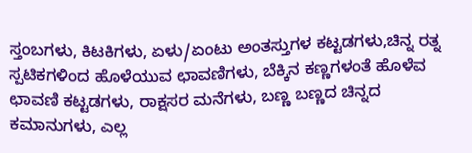ಸ್ತಂಬಗಳು, ಕಿಟಕಿಗಳು, ಏಳು/ಏಂಟು ಅಂತಸ್ತುಗಳ ಕಟ್ಟಡಗಳು,ಚಿನ್ನ ರತ್ನ ಸ್ಪಟಿಕಗಳಿಂದ ಹೊಳೆಯುವ ಛಾವಣಿಗಳು, ಬೆಕ್ಕಿನ ಕಣ್ಣಗಳಂತೆ ಹೊಳೆವ ಛಾವಣಿ ಕಟ್ಟಡಗಳು, ರಾಕ್ಷಸರ ಮನೆಗಳು, ಬಣ್ಣ ಬಣ್ಣದ ಚಿನ್ನದ ಕಮಾನುಗಳು, ಎಲ್ಲ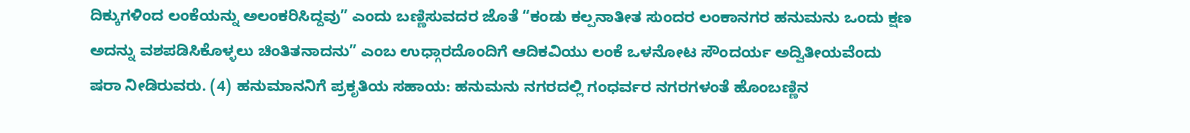ದಿಕ್ಕುಗಳಿಂದ ಲಂಕೆಯನ್ನು ಅಲಂಕರಿಸಿದ್ದವು” ಎಂದು ಬಣ್ಣಿಸುವದರ ಜೊತೆ “ಕಂಡು ಕಲ್ಪನಾತೀತ ಸುಂದರ ಲಂಕಾನಗರ ಹನುಮನು ಒಂದು ಕ್ಷಣ ಅದನ್ನು ವಶಪಡಿಸಿಕೊಳ್ಳಲು ಚಿಂತಿತನಾದನು” ಎಂಬ ಉಧ್ಗಾರದೊಂದಿಗೆ ಆದಿಕವಿಯು ಲಂಕೆ ಒಳನೋಟ ಸೌಂದರ್ಯ ಅದ್ವಿತೀಯವೆಂದು ಷರಾ ನೀಡಿರುವರು. (4) ಹನುಮಾನನಿಗೆ ಪ್ರಕೃತಿಯ ಸಹಾಯ: ಹನುಮನು ನಗರದಲ್ಲಿ ಗಂಧರ್ವರ ನಗರಗಳಂತೆ ಹೊಂಬಣ್ಣಿನ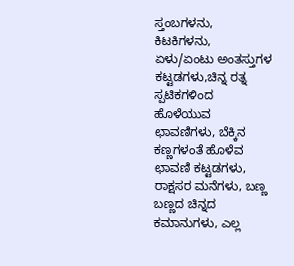ಸ್ತಂಬಗಳನು, ಕಿಟಕಿಗಳನು, ಏಳು/ಏಂಟು ಅಂತಸ್ತುಗಳ ಕಟ್ಟಡಗಳು,ಚಿನ್ನ ರತ್ನ ಸ್ಪಟಿಕಗಳಿಂದ ಹೊಳೆಯುವ ಛಾವಣಿಗಳು, ಬೆಕ್ಕಿನ ಕಣ್ಣಗಳಂತೆ ಹೊಳೆವ ಛಾವಣಿ ಕಟ್ಟಡಗಳು, ರಾಕ್ಷಸರ ಮನೆಗಳು, ಬಣ್ಣ ಬಣ್ಣದ ಚಿನ್ನದ ಕಮಾನುಗಳು, ಎಲ್ಲ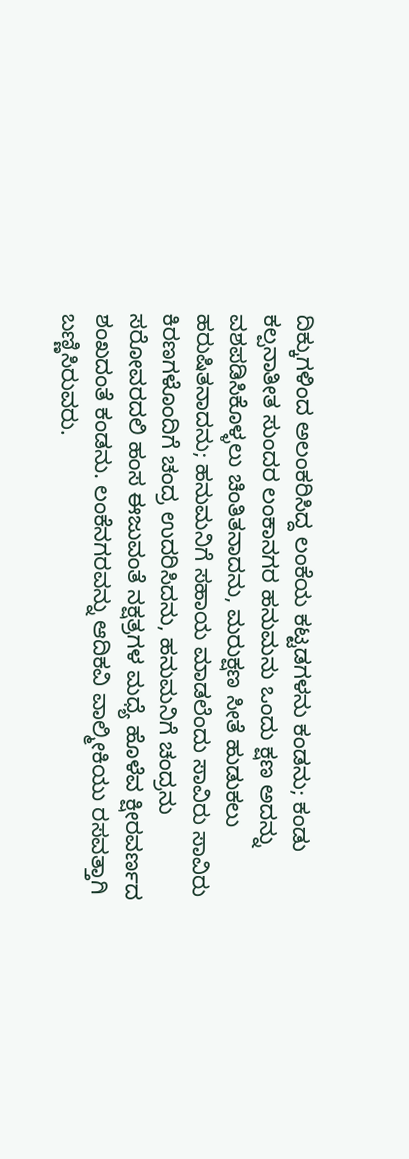ದಿಕ್ಕುಗಳಿಂದ ಅಲಂಕರಿಸಿದ್ದ ಲಂಕೆಯ ಕಟ್ಟಡಗಳನು ಕಂಡನು; ಕಂಡು ಕಲ್ಪನಾತೀತ ಸುಂದರ ಲಂಕಾನಗರ ಹನುಮನು ಒಂದು ಕ್ಷಣ ಅದನ್ನು ವಶಪಡಿಸಿಕೊಳ್ಳಲು ಚಿಂತಿತನಾದನು, ಮರುಕ್ಷಣ ಸೀತೆ ಹುಡುಕಲು ಹರುಷಿತನಾದನು; ಹನುಮನಿಗೆ ಸಹಾಯ ಮಾಡಲೆಂದು ಸಾವಿರು ಸಾವಿರು ಕಿರಣಗಳೊಂದಿಗೆ ಚಂದ್ರ ಉದರಿಸಿದನು, ಹನುಮನಿಗೆ ಚಂದ್ರನು ಸರೋವರದಲಿ ಹಂಸ ಈಜುವಂತೆ ನಕ್ಷತ್ರಗಳ ಮಧ್ಯೆ ಹೊಳೆವ ಕ್ಷೀರವರ್ಣದ ಶಂಖದಂತೆ ಕಂಡನು. ಲಂಕೆನಗರವನ್ನು ಆದಿಕವಿ ವಾಲ್ಮೀಕಿಯು ರಸವತ್ತಾಗಿ ಬಣ್ಣಿಸಿರುವರು.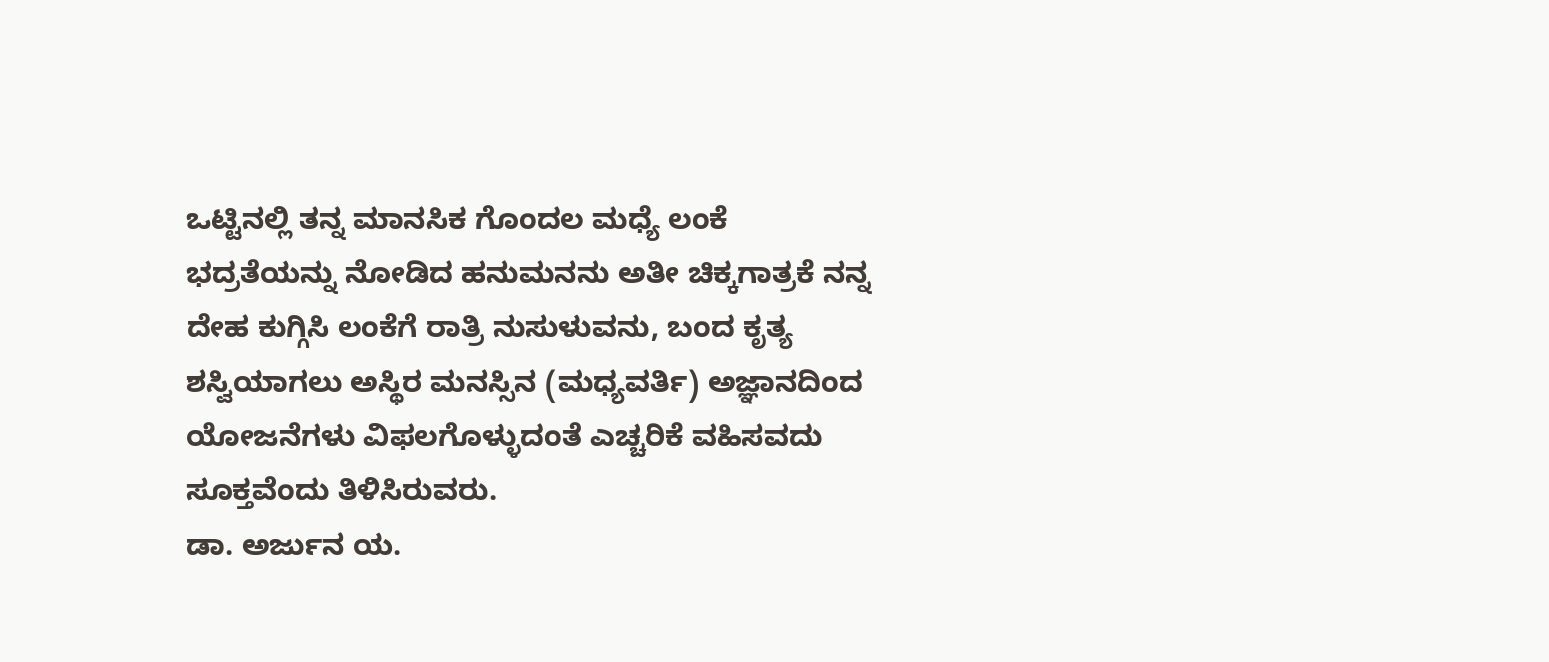ಒಟ್ಟಿನಲ್ಲಿ ತನ್ನ ಮಾನಸಿಕ ಗೊಂದಲ ಮಧ್ಯೆ ಲಂಕೆ ಭದ್ರತೆಯನ್ನು ನೋಡಿದ ಹನುಮನನು ಅತೀ ಚಿಕ್ಕಗಾತ್ರಕೆ ನನ್ನ ದೇಹ ಕುಗ್ಗಿಸಿ ಲಂಕೆಗೆ ರಾತ್ರಿ ನುಸುಳುವನು, ಬಂದ ಕೃತ್ಯ ಶಸ್ವಿಯಾಗಲು ಅಸ್ಥಿರ ಮನಸ್ಸಿನ (ಮಧ್ಯವರ್ತಿ) ಅಜ್ಞಾನದಿಂದ ಯೋಜನೆಗಳು ವಿಫಲಗೊಳ್ಳುದಂತೆ ಎಚ್ಚರಿಕೆ ವಹಿಸವದು ಸೂಕ್ತವೆಂದು ತಿಳಿಸಿರುವರು.
ಡಾ. ಅರ್ಜುನ ಯ.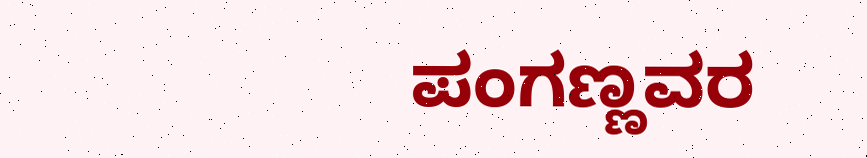ಪಂಗಣ್ಣವರ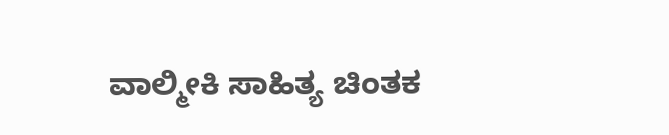ವಾಲ್ಮೀಕಿ ಸಾಹಿತ್ಯ ಚಿಂತಕ‌